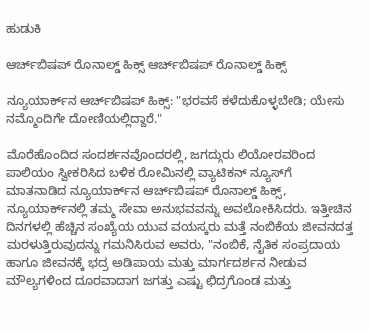ಹುಡುಕಿ

ಆರ್ಚ್‌ಬಿಷಪ್ ರೊನಾಲ್ಡ್ ಹಿಕ್ಸ್ ಆರ್ಚ್‌ಬಿಷಪ್ ರೊನಾಲ್ಡ್ ಹಿಕ್ಸ್

ನ್ಯೂಯಾರ್ಕ್‌ನ ಆರ್ಚ್‌ಬಿಷಪ್ ಹಿಕ್ಸ್: "ಭರವಸೆ ಕಳೆದುಕೊಳ್ಳಬೇಡಿ; ಯೇಸು ನಮ್ಮೊಂದಿಗೇ ದೋಣಿಯಲ್ಲಿದ್ದಾರೆ."

ಮೊರೆಹೊಂದಿದ ಸಂದರ್ಶನವೊಂದರಲ್ಲಿ, ಜಗದ್ಗುರು ಲಿಯೋರವರಿಂದ ಪಾಲಿಯಂ ಸ್ವೀಕರಿಸಿದ ಬಳಿಕ ರೋಮಿನಲ್ಲಿ ವ್ಯಾಟಿಕನ್ ನ್ಯೂಸ್‌ಗೆ ಮಾತನಾಡಿದ ನ್ಯೂಯಾರ್ಕ್‌ನ ಆರ್ಚ್‌ಬಿಷಪ್ ರೊನಾಲ್ಡ್ ಹಿಕ್ಸ್, ನ್ಯೂಯಾರ್ಕ್‌ನಲ್ಲಿ ತಮ್ಮ ಸೇವಾ ಅನುಭವವನ್ನು ಅವಲೋಕಿಸಿದರು. ಇತ್ತೀಚಿನ ದಿನಗಳಲ್ಲಿ ಹೆಚ್ಚಿನ ಸಂಖ್ಯೆಯ ಯುವ ವಯಸ್ಕರು ಮತ್ತೆ ನಂಬಿಕೆಯ ಜೀವನದತ್ತ ಮರಳುತ್ತಿರುವುದನ್ನು ಗಮನಿಸಿರುವ ಅವರು, "ನಂಬಿಕೆ, ನೈತಿಕ ಸಂಪ್ರದಾಯ ಹಾಗೂ ಜೀವನಕ್ಕೆ ಭದ್ರ ಅಡಿಪಾಯ ಮತ್ತು ಮಾರ್ಗದರ್ಶನ ನೀಡುವ ಮೌಲ್ಯಗಳಿಂದ ದೂರವಾದಾಗ ಜಗತ್ತು ಎಷ್ಟು ಛಿದ್ರಗೊಂಡ ಮತ್ತು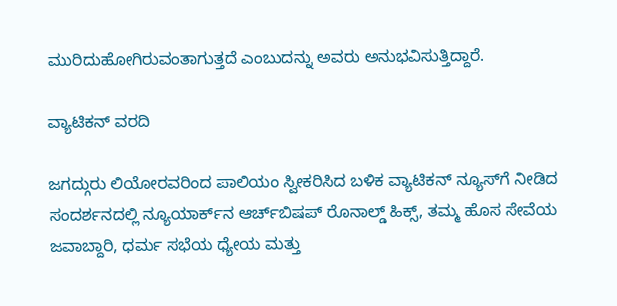ಮುರಿದುಹೋಗಿರುವಂತಾಗುತ್ತದೆ ಎಂಬುದನ್ನು ಅವರು ಅನುಭವಿಸುತ್ತಿದ್ದಾರೆ.

ವ್ಯಾಟಿಕನ್ ವರದಿ

ಜಗದ್ಗುರು ಲಿಯೋರವರಿಂದ ಪಾಲಿಯಂ ಸ್ವೀಕರಿಸಿದ ಬಳಿಕ ವ್ಯಾಟಿಕನ್ ನ್ಯೂಸ್‌ಗೆ ನೀಡಿದ ಸಂದರ್ಶನದಲ್ಲಿ ನ್ಯೂಯಾರ್ಕ್‌ನ ಆರ್ಚ್‌ಬಿಷಪ್ ರೊನಾಲ್ಡ್ ಹಿಕ್ಸ್, ತಮ್ಮ ಹೊಸ ಸೇವೆಯ ಜವಾಬ್ದಾರಿ, ಧರ್ಮ ಸಭೆಯ ಧ್ಯೇಯ ಮತ್ತು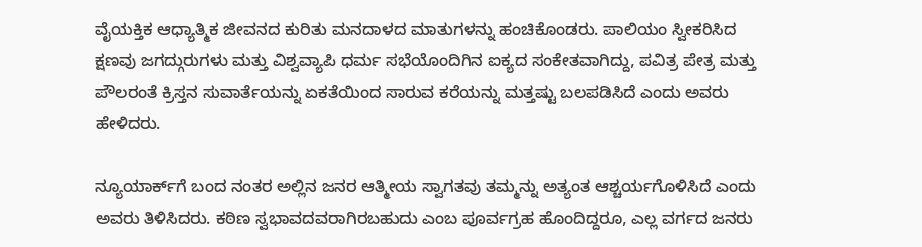ವೈಯಕ್ತಿಕ ಆಧ್ಯಾತ್ಮಿಕ ಜೀವನದ ಕುರಿತು ಮನದಾಳದ ಮಾತುಗಳನ್ನು ಹಂಚಿಕೊಂಡರು. ಪಾಲಿಯಂ ಸ್ವೀಕರಿಸಿದ ಕ್ಷಣವು ಜಗದ್ಗುರುಗಳು ಮತ್ತು ವಿಶ್ವವ್ಯಾಪಿ ಧರ್ಮ ಸಭೆಯೊಂದಿಗಿನ ಐಕ್ಯದ ಸಂಕೇತವಾಗಿದ್ದು, ಪವಿತ್ರ ಪೇತ್ರ ಮತ್ತು ಪೌಲರಂತೆ ಕ್ರಿಸ್ತನ ಸುವಾರ್ತೆಯನ್ನು ಏಕತೆಯಿಂದ ಸಾರುವ ಕರೆಯನ್ನು ಮತ್ತಷ್ಟು ಬಲಪಡಿಸಿದೆ ಎಂದು ಅವರು ಹೇಳಿದರು.

ನ್ಯೂಯಾರ್ಕ್‌ಗೆ ಬಂದ ನಂತರ ಅಲ್ಲಿನ ಜನರ ಆತ್ಮೀಯ ಸ್ವಾಗತವು ತಮ್ಮನ್ನು ಅತ್ಯಂತ ಆಶ್ಚರ್ಯಗೊಳಿಸಿದೆ ಎಂದು ಅವರು ತಿಳಿಸಿದರು. ಕಠಿಣ ಸ್ವಭಾವದವರಾಗಿರಬಹುದು ಎಂಬ ಪೂರ್ವಗ್ರಹ ಹೊಂದಿದ್ದರೂ, ಎಲ್ಲ ವರ್ಗದ ಜನರು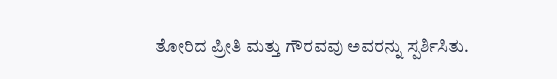ತೋರಿದ ಪ್ರೀತಿ ಮತ್ತು ಗೌರವವು ಅವರನ್ನು ಸ್ಪರ್ಶಿಸಿತು.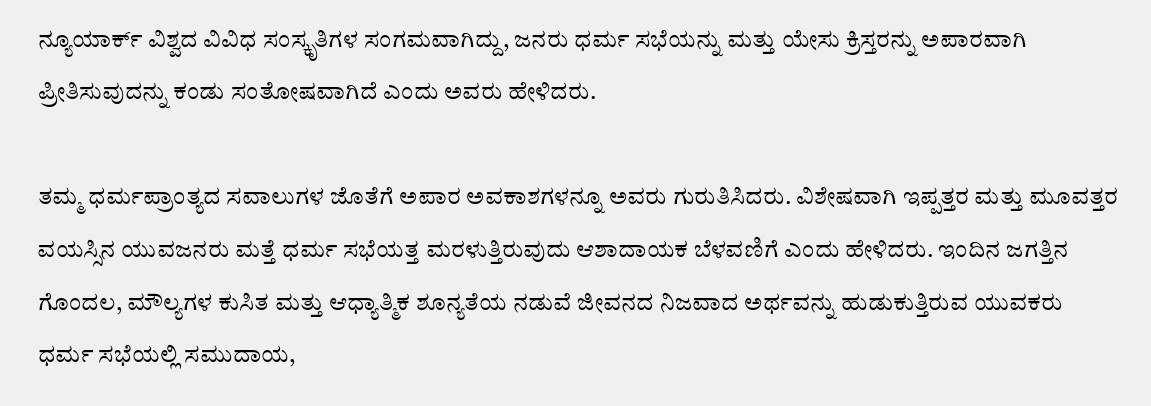ನ್ಯೂಯಾರ್ಕ್ ವಿಶ್ವದ ವಿವಿಧ ಸಂಸ್ಕೃತಿಗಳ ಸಂಗಮವಾಗಿದ್ದು, ಜನರು ಧರ್ಮ ಸಭೆಯನ್ನು ಮತ್ತು ಯೇಸು ಕ್ರಿಸ್ತರನ್ನು ಅಪಾರವಾಗಿ ಪ್ರೀತಿಸುವುದನ್ನು ಕಂಡು ಸಂತೋಷವಾಗಿದೆ ಎಂದು ಅವರು ಹೇಳಿದರು.

ತಮ್ಮ ಧರ್ಮಪ್ರಾಂತ್ಯದ ಸವಾಲುಗಳ ಜೊತೆಗೆ ಅಪಾರ ಅವಕಾಶಗಳನ್ನೂ ಅವರು ಗುರುತಿಸಿದರು. ವಿಶೇಷವಾಗಿ ಇಪ್ಪತ್ತರ ಮತ್ತು ಮೂವತ್ತರ ವಯಸ್ಸಿನ ಯುವಜನರು ಮತ್ತೆ ಧರ್ಮ ಸಭೆಯತ್ತ ಮರಳುತ್ತಿರುವುದು ಆಶಾದಾಯಕ ಬೆಳವಣಿಗೆ ಎಂದು ಹೇಳಿದರು. ಇಂದಿನ ಜಗತ್ತಿನ ಗೊಂದಲ, ಮೌಲ್ಯಗಳ ಕುಸಿತ ಮತ್ತು ಆಧ್ಯಾತ್ಮಿಕ ಶೂನ್ಯತೆಯ ನಡುವೆ ಜೀವನದ ನಿಜವಾದ ಅರ್ಥವನ್ನು ಹುಡುಕುತ್ತಿರುವ ಯುವಕರು ಧರ್ಮ ಸಭೆಯಲ್ಲಿ ಸಮುದಾಯ,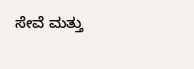ಸೇವೆ ಮತ್ತು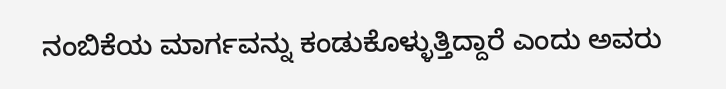ನಂಬಿಕೆಯ ಮಾರ್ಗವನ್ನು ಕಂಡುಕೊಳ್ಳುತ್ತಿದ್ದಾರೆ ಎಂದು ಅವರು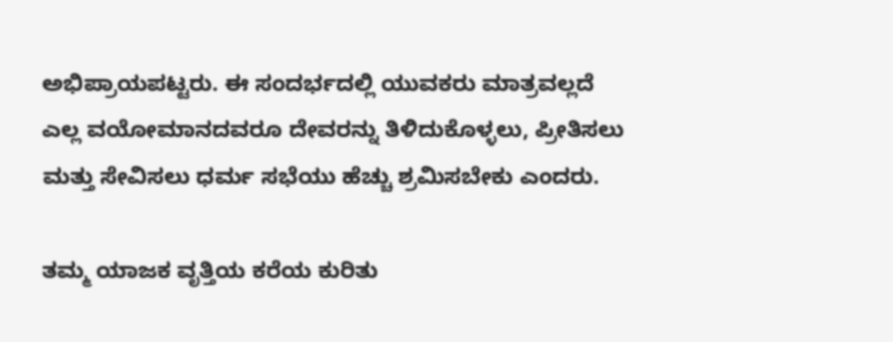ಅಭಿಪ್ರಾಯಪಟ್ಟರು. ಈ ಸಂದರ್ಭದಲ್ಲಿ ಯುವಕರು ಮಾತ್ರವಲ್ಲದೆ ಎಲ್ಲ ವಯೋಮಾನದವರೂ ದೇವರನ್ನು ತಿಳಿದುಕೊಳ್ಳಲು, ಪ್ರೀತಿಸಲು ಮತ್ತು ಸೇವಿಸಲು ಧರ್ಮ ಸಭೆಯು ಹೆಚ್ಚು ಶ್ರಮಿಸಬೇಕು ಎಂದರು.

ತಮ್ಮ ಯಾಜಕ ವೃತ್ತಿಯ ಕರೆಯ ಕುರಿತು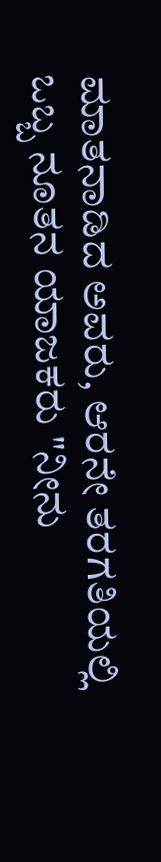ಮಾತನಾಡಿದ ಅವರು, ಆರನೇ ತರಗತಿಯಲ್ಲಿ ಒಬ್ಬ ನೂತನ ಯಾಜಕರು "ನೀನು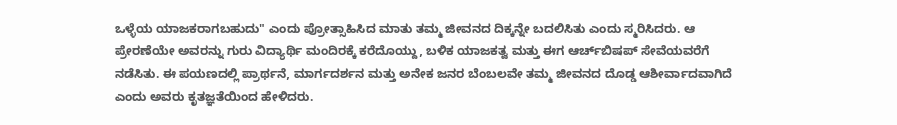ಒಳ್ಳೆಯ ಯಾಜಕರಾಗಬಹುದು" ಎಂದು ಪ್ರೋತ್ಸಾಹಿಸಿದ ಮಾತು ತಮ್ಮ ಜೀವನದ ದಿಕ್ಕನ್ನೇ ಬದಲಿಸಿತು ಎಂದು ಸ್ಮರಿಸಿದರು. ಆ ಪ್ರೇರಣೆಯೇ ಅವರನ್ನು ಗುರು ವಿದ್ಯಾರ್ಥಿ ಮಂದಿರಕ್ಕೆ ಕರೆದೊಯ್ದು, ಬಳಿಕ ಯಾಜಕತ್ವ ಮತ್ತು ಈಗ ಆರ್ಚ್‌ಬಿಷಪ್ ಸೇವೆಯವರೆಗೆ ನಡೆಸಿತು. ಈ ಪಯಣದಲ್ಲಿ ಪ್ರಾರ್ಥನೆ, ಮಾರ್ಗದರ್ಶನ ಮತ್ತು ಅನೇಕ ಜನರ ಬೆಂಬಲವೇ ತಮ್ಮ ಜೀವನದ ದೊಡ್ಡ ಆಶೀರ್ವಾದವಾಗಿದೆ ಎಂದು ಅವರು ಕೃತಜ್ಞತೆಯಿಂದ ಹೇಳಿದರು.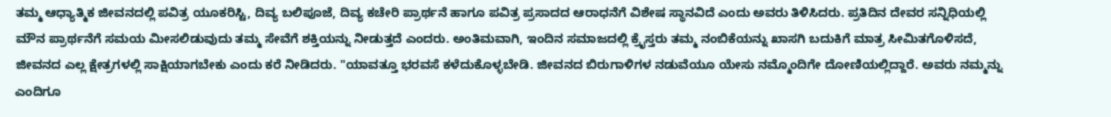ತಮ್ಮ ಆಧ್ಯಾತ್ಮಿಕ ಜೀವನದಲ್ಲಿ ಪವಿತ್ರ ಯೂಕರಿಸ್ಟಿ, ದಿವ್ಯ ಬಲಿಪೂಜೆ, ದಿವ್ಯ ಕಚೇರಿ ಪ್ರಾರ್ಥನೆ ಹಾಗೂ ಪವಿತ್ರ ಪ್ರಸಾದದ ಆರಾಧನೆಗೆ ವಿಶೇಷ ಸ್ಥಾನವಿದೆ ಎಂದು ಅವರು ತಿಳಿಸಿದರು. ಪ್ರತಿದಿನ ದೇವರ ಸನ್ನಿಧಿಯಲ್ಲಿ ಮೌನ ಪ್ರಾರ್ಥನೆಗೆ ಸಮಯ ಮೀಸಲಿಡುವುದು ತಮ್ಮ ಸೇವೆಗೆ ಶಕ್ತಿಯನ್ನು ನೀಡುತ್ತದೆ ಎಂದರು. ಅಂತಿಮವಾಗಿ, ಇಂದಿನ ಸಮಾಜದಲ್ಲಿ ಕ್ರೈಸ್ತರು ತಮ್ಮ ನಂಬಿಕೆಯನ್ನು ಖಾಸಗಿ ಬದುಕಿಗೆ ಮಾತ್ರ ಸೀಮಿತಗೊಳಿಸದೆ, ಜೀವನದ ಎಲ್ಲ ಕ್ಷೇತ್ರಗಳಲ್ಲಿ ಸಾಕ್ಷಿಯಾಗಬೇಕು ಎಂದು ಕರೆ ನೀಡಿದರು. "ಯಾವತ್ತೂ ಭರವಸೆ ಕಳೆದುಕೊಳ್ಳಬೇಡಿ. ಜೀವನದ ಬಿರುಗಾಳಿಗಳ ನಡುವೆಯೂ ಯೇಸು ನಮ್ಮೊಂದಿಗೇ ದೋಣಿಯಲ್ಲಿದ್ದಾರೆ. ಅವರು ನಮ್ಮನ್ನು ಎಂದಿಗೂ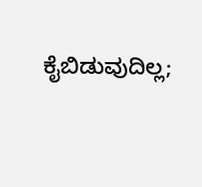ಕೈಬಿಡುವುದಿಲ್ಲ;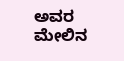ಅವರ ಮೇಲಿನ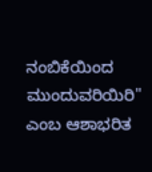ನಂಬಿಕೆಯಿಂದ ಮುಂದುವರಿಯಿರಿ" ಎಂಬ ಆಶಾಭರಿತ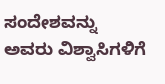ಸಂದೇಶವನ್ನು ಅವರು ವಿಶ್ವಾಸಿಗಳಿಗೆ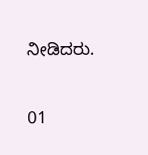ನೀಡಿದರು.

01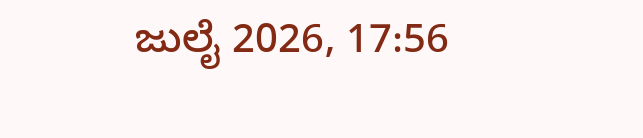ಜುಲೈ 2026, 17:56